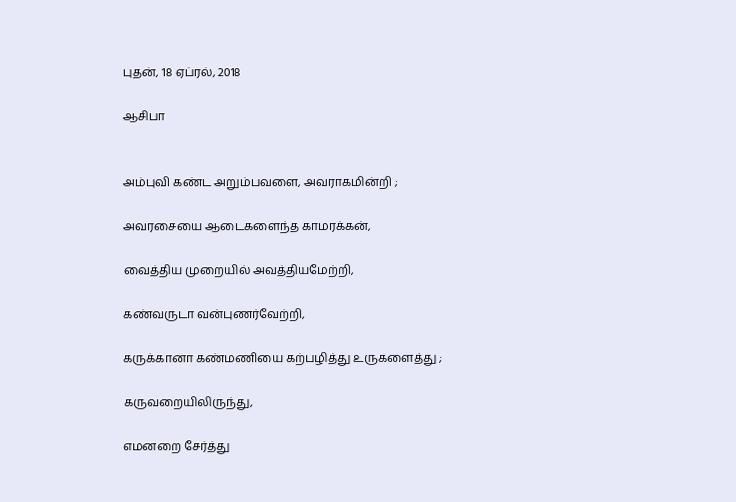புதன், 18 ஏப்ரல், 2018

ஆசிபா


அம்புவி கண்ட அறும்பவளை, அவராகமின்றி ;

அவரசையை ஆடைகளைந்த காமரக்கன்,

வைத்திய முறையில் அவத்தியமேற்றி,

கண்வருடா வன்புணர்வேற்றி,

கருக்கானா கண்மணியை கற்பழித்து உருகளைத்து ;

கருவறையிலிருந்து,

எமனறை சேர்த்து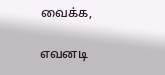வைக்க,

எவனடி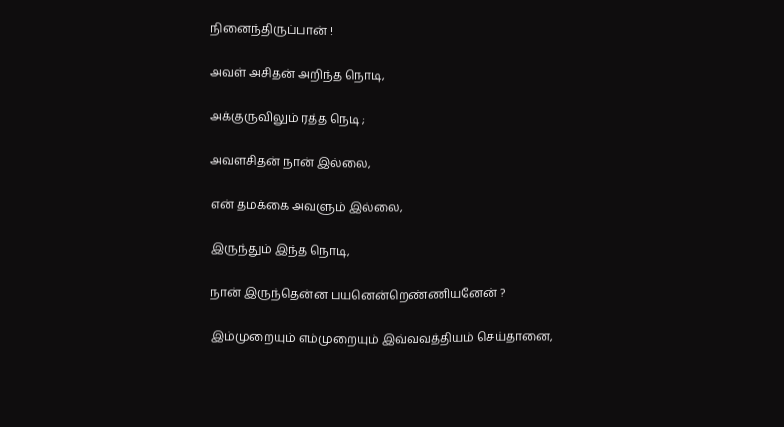நினைந்திருப்பான் !

அவள் அசிதன் அறிந்த நொடி,

அக்குருவிலும் ரத்த நெடி ;

அவளசிதன் நான் இல்லை,

என் தமக்கை அவளும் இல்லை,

இருந்தும் இந்த நொடி,

நான் இருந்தென்ன பயனென்றெண்ணியனேன் ?

இம்முறையும் எம்முறையும் இவ்வவத்தியம் செய்தானை,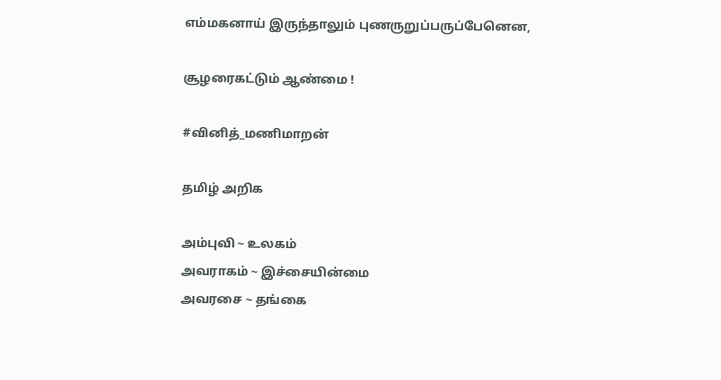எம்மகனாய் இருந்தாலும் புணருறுப்பருப்பேனென,

சூழரைகட்டும் ஆண்மை !

#வினித்_மணிமாறன்

தமிழ் அறிக

அம்புவி ~ உலகம்
அவராகம் ~ இச்சையின்மை
அவரசை ~ தங்கை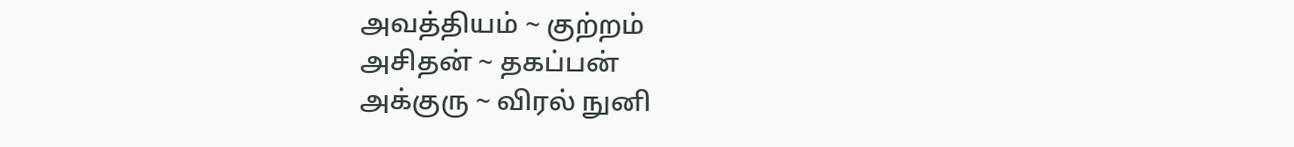அவத்தியம் ~ குற்றம்
அசிதன் ~ தகப்பன்
அக்குரு ~ விரல் நுனி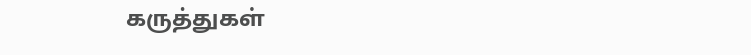கருத்துகள்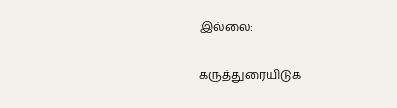இல்லை:

கருத்துரையிடுக